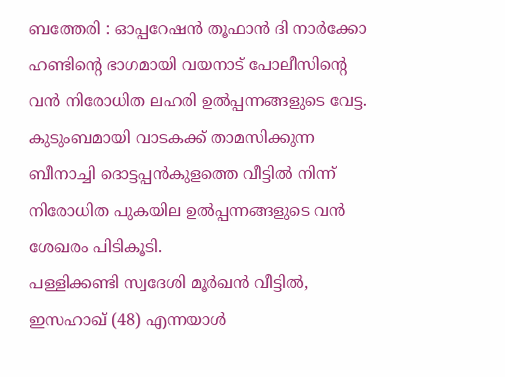ബത്തേരി : ഓപ്പറേഷൻ തൂഫാൻ ദി നാർക്കോ ഹണ്ടിന്റെ ഭാഗമായി വയനാട് പോലീസിന്റെ വൻ നിരോധിത ലഹരി ഉൽപ്പന്നങ്ങളുടെ വേട്ട. കുടുംബമായി വാടകക്ക് താമസിക്കുന്ന ബീനാച്ചി ദൊട്ടപ്പൻകുളത്തെ വീട്ടിൽ നിന്ന് നിരോധിത പുകയില ഉൽപ്പന്നങ്ങളുടെ വൻ ശേഖരം പിടികൂടി.
പള്ളിക്കണ്ടി സ്വദേശി മൂർഖൻ വീട്ടിൽ, ഇസഹാഖ് (48) എന്നയാൾ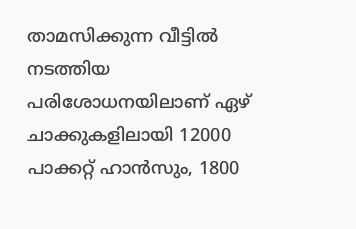താമസിക്കുന്ന വീട്ടിൽ നടത്തിയ പരിശോധനയിലാണ് ഏഴ് ചാക്കുകളിലായി 12000 പാക്കറ്റ് ഹാൻസും, 1800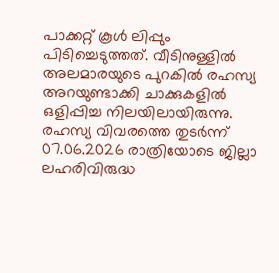പാക്കറ്റ് കൂൾ ലിപ്പും പിടിച്ചെടുത്തത്. വീടിനുള്ളിൽ അലമാരയുടെ പുറകിൽ രഹസ്യ അറയുണ്ടാക്കി ചാക്കുകളിൽ ഒളിപ്പിച്ച നിലയിലായിരുന്നു. രഹസ്യ വിവരത്തെ തുടർന്ന് 07.06.2026 രാത്രിയോടെ ജില്ലാ ലഹരിവിരുദ്ധ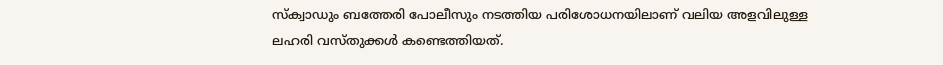സ്ക്വാഡും ബത്തേരി പോലീസും നടത്തിയ പരിശോധനയിലാണ് വലിയ അളവിലുള്ള ലഹരി വസ്തുക്കൾ കണ്ടെത്തിയത്.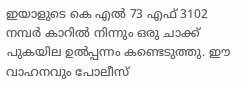ഇയാളുടെ കെ എൽ 73 എഫ് 3102 നമ്പർ കാറിൽ നിന്നും ഒരു ചാക്ക് പുകയില ഉൽപ്പന്നം കണ്ടെടുത്തു. ഈ വാഹനവും പോലീസ്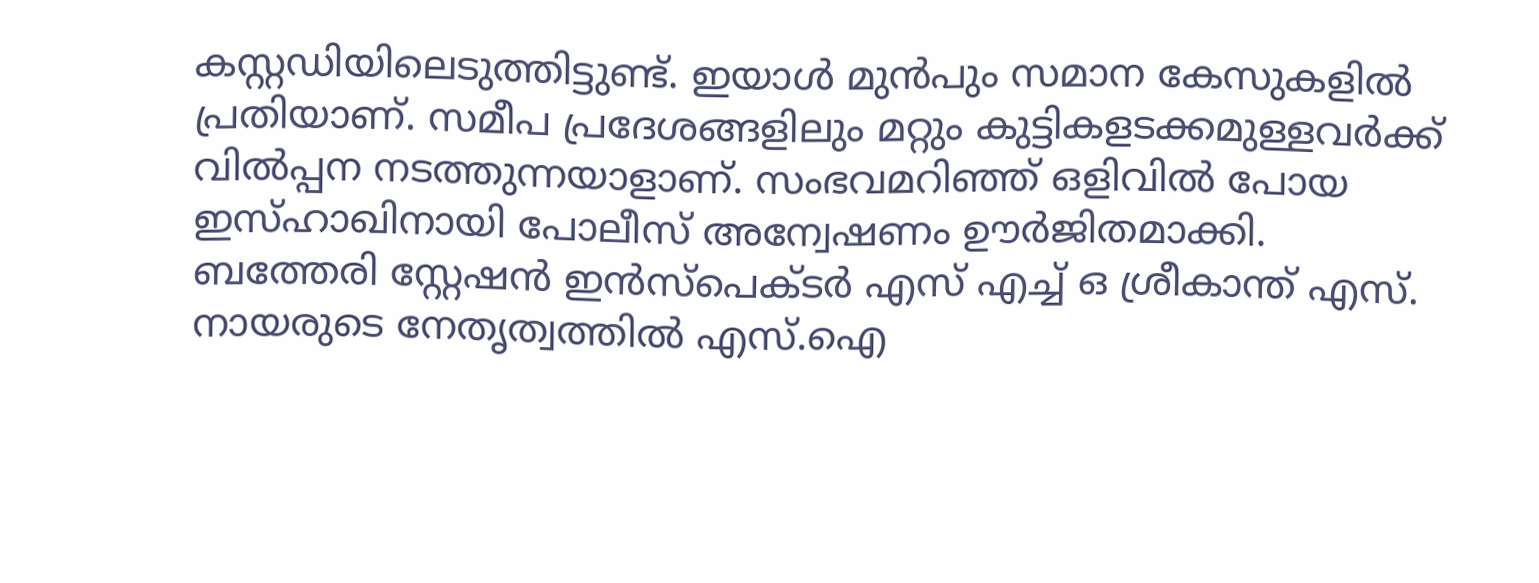കസ്റ്റഡിയിലെടുത്തിട്ടുണ്ട്. ഇയാൾ മുൻപും സമാന കേസുകളിൽ പ്രതിയാണ്. സമീപ പ്രദേശങ്ങളിലും മറ്റും കുട്ടികളടക്കമുള്ളവർക്ക് വിൽപ്പന നടത്തുന്നയാളാണ്. സംഭവമറിഞ്ഞ് ഒളിവിൽ പോയ ഇസ്ഹാഖിനായി പോലീസ് അന്വേഷണം ഊർജിതമാക്കി.
ബത്തേരി സ്റ്റേഷൻ ഇൻസ്പെക്ടർ എസ് എച്ച് ഒ ശ്രീകാന്ത് എസ്. നായരുടെ നേതൃത്വത്തിൽ എസ്.ഐ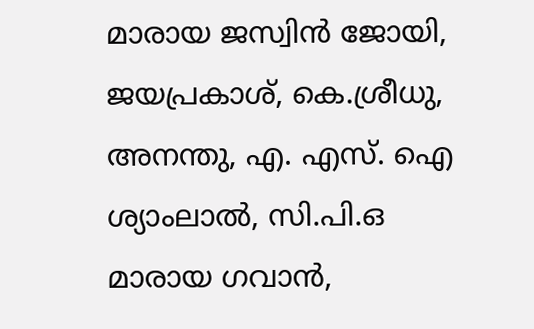മാരായ ജസ്വിൻ ജോയി, ജയപ്രകാശ്, കെ.ശ്രീധു, അനന്തു, എ. എസ്. ഐ ശ്യാംലാൽ, സി.പി.ഒ മാരായ ഗവാൻ,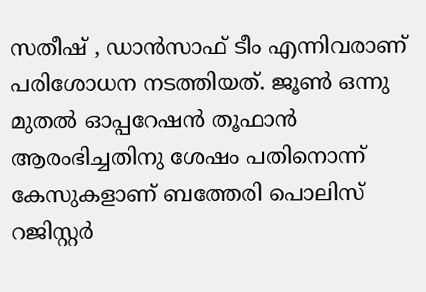സതീഷ് , ഡാൻസാഫ് ടീം എന്നിവരാണ് പരിശോധന നടത്തിയത്. ജൂൺ ഒന്നു മുതൽ ഓപ്പറേഷൻ തൂഫാൻ ആരംഭിച്ചതിനു ശേഷം പതിനൊന്ന് കേസുകളാണ് ബത്തേരി പൊലിസ് റജിസ്റ്റർ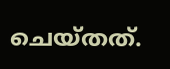ചെയ്തത്.